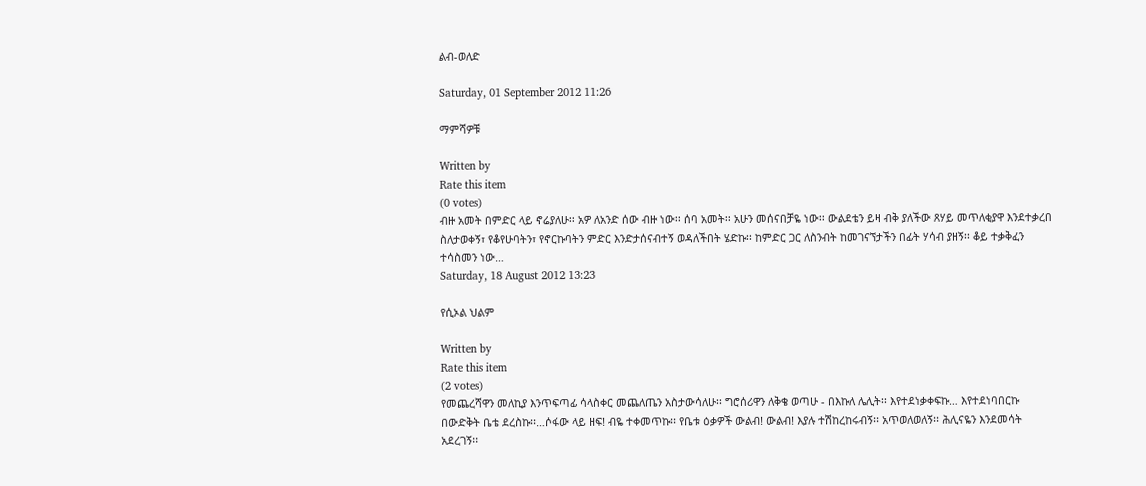ልብ-ወለድ

Saturday, 01 September 2012 11:26

ማምሻዎቹ

Written by
Rate this item
(0 votes)
ብዙ አመት በምድር ላይ ኖሬያለሁ፡፡ አዎ ለአንድ ሰው ብዙ ነው፡፡ ሰባ አመት፡፡ አሁን መሰናበቻዬ ነው፡፡ ውልደቴን ይዛ ብቅ ያለችው ጸሃይ መጥለቂያዋ እንደተቃረበ ስለታወቀኝ፣ የቆየሁባትን፣ የኖርኩባትን ምድር እንድታሰናብተኝ ወዳለችበት ሄድኩ፡፡ ከምድር ጋር ለስንብት ከመገናኘታችን በፊት ሃሳብ ያዘኝ፡፡ ቆይ ተቃቅፈን ተሳስመን ነው…
Saturday, 18 August 2012 13:23

የሲኦል ህልም

Written by
Rate this item
(2 votes)
የመጨረሻዋን መለኪያ እንጥፍጣፊ ሳላስቀር መጨለጤን አስታውሳለሁ፡፡ ግሮሰሪዋን ለቅቄ ወጣሁ - በእኩለ ሌሊት፡፡ እየተደነቃቀፍኩ… እየተደነባበርኩ በውድቅት ቤቴ ደረስኩ፡፡…ሶፋው ላይ ዘፍ! ብዬ ተቀመጥኩ፡፡ የቤቱ ዕቃዎች ውልብ! ውልብ! እያሉ ተሽከረከሩብኝ፡፡ አጥወለወለኝ፡፡ ሕሊናዬን እንደመሳት አደረገኝ፡፡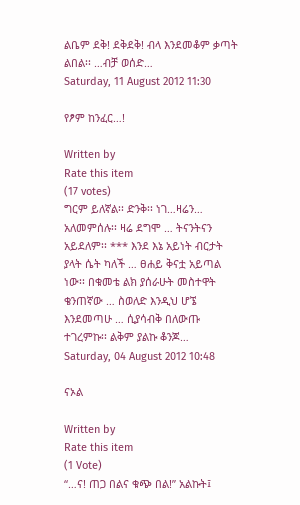ልቤም ደቅ! ደቅደቅ! ብላ እንደመቆም ቃጣት ልበል፡፡ …ብቻ ወሰድ…
Saturday, 11 August 2012 11:30

የፆም ከንፈር…!

Written by
Rate this item
(17 votes)
ግርም ይለኛል፡፡ ድንቅ፡፡ ነገ…ዛሬን… አለመምሰሉ፡፡ ዛሬ ደግሞ … ትናንትናን አይደለም፡፡ *** እንደ እኔ አይነት ብርታት ያላት ሴት ካለች … ፀሐይ ቅናቷ አይጣል ነው፡፡ በቁመቴ ልክ ያሰራሁት መስተዋት ቄንጠኛው … ስወለድ እንዲህ ሆኜ እንደመጣሁ … ሲያሳብቅ በለውጡ ተገረምኩ፡፡ ልቅም ያልኩ ቆንጆ…
Saturday, 04 August 2012 10:48

ናኦል

Written by
Rate this item
(1 Vote)
“…ና! ጠጋ በልና ቁጭ በል!” አልኩት፤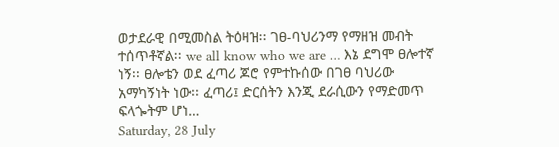ወታደራዊ በሚመስል ትዕዛዝ፡፡ ገፀ-ባህሪንማ የማዘዝ መብት ተሰጥቶኛል፡፡ we all know who we are … እኔ ደግሞ ፀሎተኛ ነኝ፡፡ ፀሎቴን ወደ ፈጣሪ ጆሮ የምተኩሰው በገፀ ባህሪው አማካኝነት ነው፡፡ ፈጣሪ፤ ድርሰትን እንጂ ደራሲውን የማድመጥ ፍላጐትም ሆነ…
Saturday, 28 July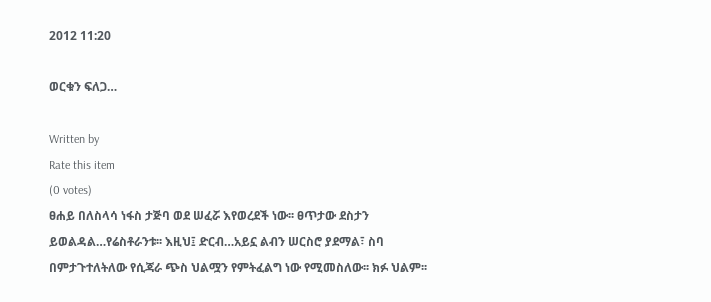2012 11:20

ወርቁን ፍለጋ…

Written by
Rate this item
(0 votes)
ፀሐይ በለስላሳ ነፋስ ታጅባ ወደ ሠፈሯ እየወረደች ነው፡፡ ፀጥታው ደስታን ይወልዳል…የሬስቶራንቱ፡፡ እዚህ፤ ድርብ…አይኗ ልብን ሠርስሮ ያደማል፣ ስባ በምታጉተለትለው የሲጃራ ጭስ ህልሟን የምትፈልግ ነው የሚመስለው፡፡ ክፉ ህልም፡፡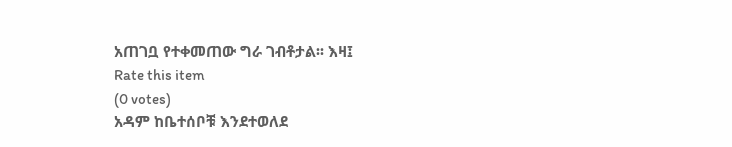አጠገቧ የተቀመጠው ግራ ገብቶታል፡፡ እዛ፤
Rate this item
(0 votes)
አዳም ከቤተሰቦቹ እንደተወለደ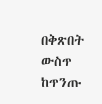በቅጽበት ውስጥ ከጥንጡ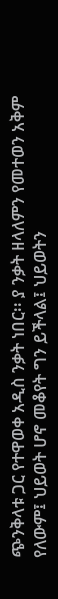ጭንቅላቱ ጋር የተዋወቀ አዲስ ንቃት ነበር፡፡ ያ ንቃት ዘላለምን የመተወን አቅም የለውም፤ ህይወት ሆኖ መቆየት ግን ይችላል፤ ህይወትን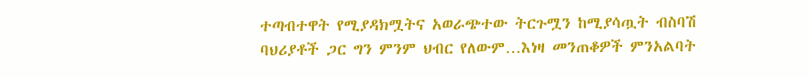ተጣብተዋት የሚያዳክሟትና አወራጭተው ትርጉሟን ከሚያሳጧት ብስባሽ ባህሪያቶች ጋር ግን ምንም ህብር የለውም…እነዛ መንጠቆዎች ምንአልባት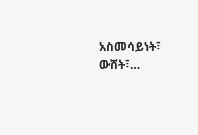አስመሳይነት፣ ውሸት፣…